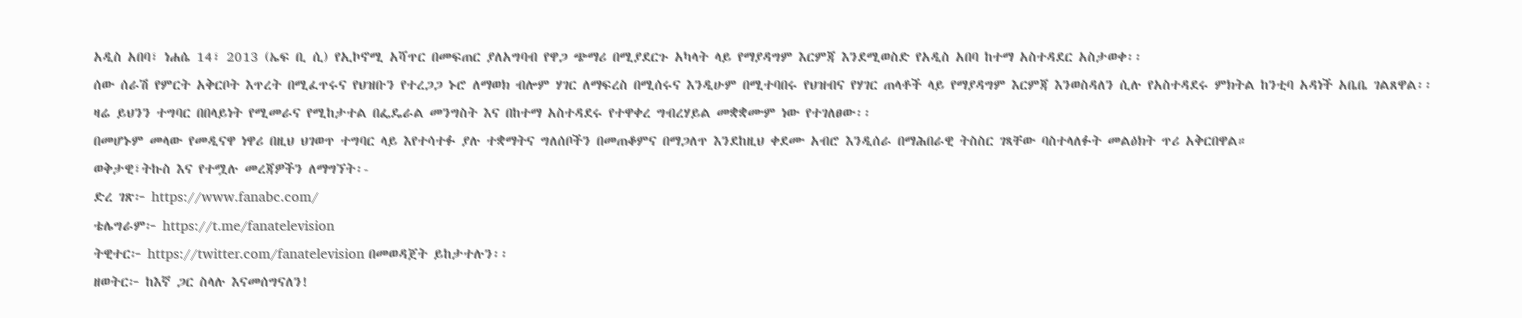አዲስ አበባ፣ ነሐሴ 14፣ 2013 (ኤፍ ቢ ሲ) የኢኮኖሚ አሻጥር በመፍጠር ያለአግባብ የዋጋ ጭማሪ በሚያደርጉ አካላት ላይ የማያዳግም እርምጃ እንደሚወስድ የአዲስ አበባ ከተማ አስተዳደር አስታወቀ፡፡
ሰው ሰራሽ የምርት አቅርቦት እጥረት በሚፈጥሩና የህዝቡን የተረጋጋ ኑሮ ለማወክ ብሎም ሃገር ለማፍረስ በሚሰሩና እንዲሁም በሚተባበሩ የህዝብና የሃገር ጠላቶች ላይ የማያዳግም እርምጃ እንወስዳለን ሲሉ የአስተዳደሩ ምክትል ከንቲባ አዳነች አቤቤ ገልጸዋል፡፡
ዛሬ ይህንን ተግባር በበላይነት የሚመራና የሚከታተል በፌዴራል መንግስት እና በከተማ አስተዳደሩ የተዋቀረ ግብረሃይል መቋቋሙም ነው የተገለፀው፡፡
በመሆኑም መላው የመዲናዋ ነዋሪ በዚህ ህገወጥ ተግባር ላይ እየተሳተፉ ያሉ ተቋማትና ግለሰቦችን በመጠቆምና በማጋለጥ እንደከዚህ ቀደሙ አብሮ እንዲሰራ በማሕበራዊ ትስስር ገጻቸው ባስተላለፉት መልዕክት ጥሪ አቅርበዋል።
ወቅታዊ፣ትኩስ እና የተሟሉ መረጃዎችን ለማግኘት፡-
ድረ ገጽ፦ https://www.fanabc.com/
ቴሌግራም፦ https://t.me/fanatelevision
ትዊተር፦ https://twitter.com/fanatelevision በመወዳጀት ይከታተሉን፡፡
ዘወትር፦ ከእኛ ጋር ስላሉ እናመሰግናለን!